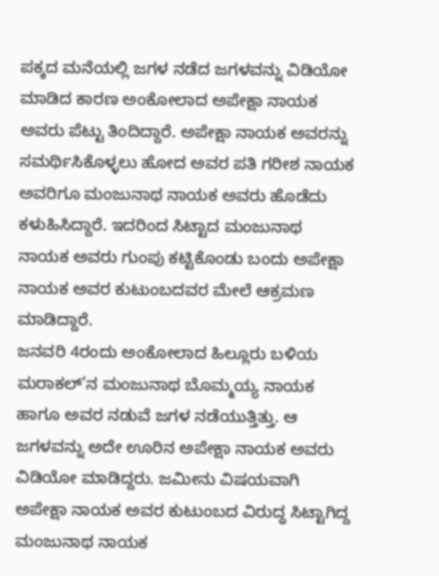ಪಕ್ಕದ ಮನೆಯಲ್ಲಿ ಜಗಳ ನಡೆದ ಜಗಳವನ್ನು ವಿಡಿಯೋ ಮಾಡಿದ ಕಾರಣ ಅಂಕೋಲಾದ ಅಪೇಕ್ಷಾ ನಾಯಕ ಅವರು ಪೆಟ್ಟು ತಿಂದಿದ್ದಾರೆ. ಅಪೇಕ್ಷಾ ನಾಯಕ ಅವರನ್ನು ಸಮರ್ಥಿಸಿಕೊಳ್ಳಲು ಹೋದ ಅವರ ಪತಿ ಗರೀಶ ನಾಯಕ ಅವರಿಗೂ ಮಂಜುನಾಥ ನಾಯಕ ಅವರು ಹೊಡೆದು ಕಳುಹಿಸಿದ್ದಾರೆ. ಇದರಿಂದ ಸಿಟ್ಟಾದ ಮಂಜುನಾಥ ನಾಯಕ ಅವರು ಗುಂಪು ಕಟ್ಟಿಕೊಂಡು ಬಂದು ಅಪೇಕ್ಷಾ ನಾಯಕ ಅವರ ಕುಟುಂಬದವರ ಮೇಲೆ ಆಕ್ರಮಣ ಮಾಡಿದ್ದಾರೆ.
ಜನವರಿ 4ರಂದು ಅಂಕೋಲಾದ ಹಿಲ್ಲೂರು ಬಳಿಯ ಮರಾಕಲ್’ನ ಮಂಜುನಾಥ ಬೊಮ್ಮಯ್ಯ ನಾಯಕ ಹಾಗೂ ಅವರ ನಡುವೆ ಜಗಳ ನಡೆಯುತ್ತಿತ್ತು. ಆ ಜಗಳವನ್ನು ಅದೇ ಊರಿನ ಅಪೇಕ್ಷಾ ನಾಯಕ ಅವರು ವಿಡಿಯೋ ಮಾಡಿದ್ದರು. ಜಮೀನು ವಿಷಯವಾಗಿ ಅಪೇಕ್ಷಾ ನಾಯಕ ಅವರ ಕುಟುಂಬದ ವಿರುದ್ಧ ಸಿಟ್ಟಾಗಿದ್ದ ಮಂಜುನಾಥ ನಾಯಕ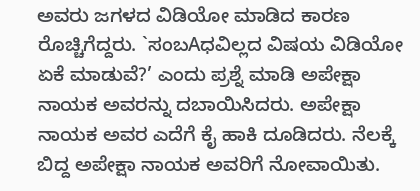ಅವರು ಜಗಳದ ವಿಡಿಯೋ ಮಾಡಿದ ಕಾರಣ ರೊಚ್ಚಿಗೆದ್ದರು. `ಸಂಬAಧವಿಲ್ಲದ ವಿಷಯ ವಿಡಿಯೋ ಏಕೆ ಮಾಡುವೆ?’ ಎಂದು ಪ್ರಶ್ನೆ ಮಾಡಿ ಅಪೇಕ್ಷಾ ನಾಯಕ ಅವರನ್ನು ದಬಾಯಿಸಿದರು. ಅಪೇಕ್ಷಾ ನಾಯಕ ಅವರ ಎದೆಗೆ ಕೈ ಹಾಕಿ ದೂಡಿದರು. ನೆಲಕ್ಕೆ ಬಿದ್ದ ಅಪೇಕ್ಷಾ ನಾಯಕ ಅವರಿಗೆ ನೋವಾಯಿತು.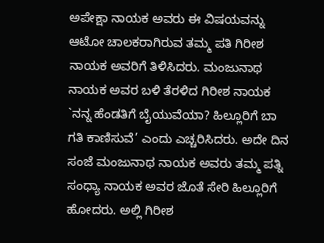ಅಪೇಕ್ಷಾ ನಾಯಕ ಅವರು ಈ ವಿಷಯವನ್ನು ಆಟೋ ಚಾಲಕರಾಗಿರುವ ತಮ್ಮ ಪತಿ ಗಿರೀಶ ನಾಯಕ ಅವರಿಗೆ ತಿಳಿಸಿದರು. ಮಂಜುನಾಥ ನಾಯಕ ಅವರ ಬಳಿ ತೆರಳಿದ ಗಿರೀಶ ನಾಯಕ `ನನ್ನ ಹೆಂಡತಿಗೆ ಬೈಯುವೆಯಾ? ಹಿಲ್ಲೂರಿಗೆ ಬಾ ಗತಿ ಕಾಣಿಸುವೆ’ ಎಂದು ಎಚ್ಚರಿಸಿದರು. ಅದೇ ದಿನ ಸಂಜೆ ಮಂಜುನಾಥ ನಾಯಕ ಅವರು ತಮ್ಮ ಪತ್ನಿ ಸಂಧ್ಯಾ ನಾಯಕ ಅವರ ಜೊತೆ ಸೇರಿ ಹಿಲ್ಲೂರಿಗೆ ಹೋದರು. ಅಲ್ಲಿ ಗಿರೀಶ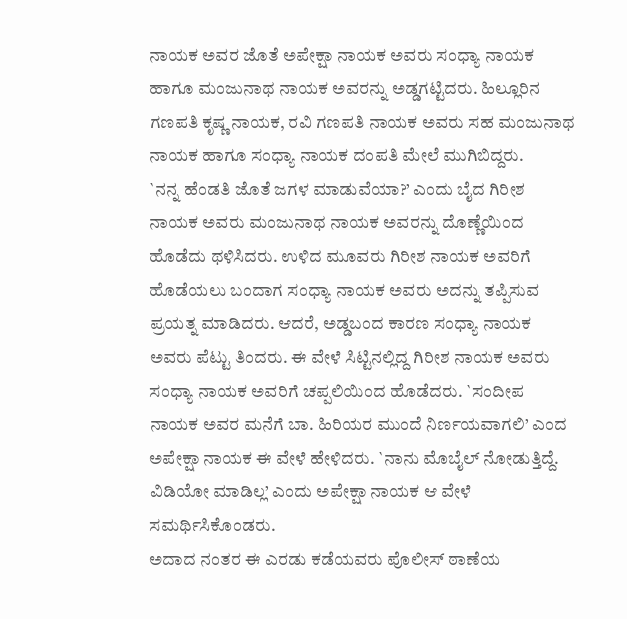ನಾಯಕ ಅವರ ಜೊತೆ ಅಪೇಕ್ಷಾ ನಾಯಕ ಅವರು ಸಂಧ್ಯಾ ನಾಯಕ ಹಾಗೂ ಮಂಜುನಾಥ ನಾಯಕ ಅವರನ್ನು ಅಡ್ಡಗಟ್ಟಿದರು. ಹಿಲ್ಲೂರಿನ ಗಣಪತಿ ಕೃಷ್ಣ ನಾಯಕ, ರವಿ ಗಣಪತಿ ನಾಯಕ ಅವರು ಸಹ ಮಂಜುನಾಥ ನಾಯಕ ಹಾಗೂ ಸಂಧ್ಯಾ ನಾಯಕ ದಂಪತಿ ಮೇಲೆ ಮುಗಿಬಿದ್ದರು.
`ನನ್ನ ಹೆಂಡತಿ ಜೊತೆ ಜಗಳ ಮಾಡುವೆಯಾ?’ ಎಂದು ಬೈದ ಗಿರೀಶ ನಾಯಕ ಅವರು ಮಂಜುನಾಥ ನಾಯಕ ಅವರನ್ನು ದೊಣ್ಣೆಯಿಂದ ಹೊಡೆದು ಥಳಿಸಿದರು. ಉಳಿದ ಮೂವರು ಗಿರೀಶ ನಾಯಕ ಅವರಿಗೆ ಹೊಡೆಯಲು ಬಂದಾಗ ಸಂಧ್ಯಾ ನಾಯಕ ಅವರು ಅದನ್ನು ತಪ್ಪಿಸುವ ಪ್ರಯತ್ನ ಮಾಡಿದರು. ಆದರೆ, ಅಡ್ಡಬಂದ ಕಾರಣ ಸಂಧ್ಯಾ ನಾಯಕ ಅವರು ಪೆಟ್ಟು ತಿಂದರು. ಈ ವೇಳೆ ಸಿಟ್ಟಿನಲ್ಲಿದ್ದ ಗಿರೀಶ ನಾಯಕ ಅವರು ಸಂಧ್ಯಾ ನಾಯಕ ಅವರಿಗೆ ಚಪ್ಪಲಿಯಿಂದ ಹೊಡೆದರು. `ಸಂದೀಪ ನಾಯಕ ಅವರ ಮನೆಗೆ ಬಾ. ಹಿರಿಯರ ಮುಂದೆ ನಿರ್ಣಯವಾಗಲಿ’ ಎಂದ ಅಪೇಕ್ಷಾ ನಾಯಕ ಈ ವೇಳೆ ಹೇಳಿದರು. `ನಾನು ಮೊಬೈಲ್ ನೋಡುತ್ತಿದ್ದೆ. ವಿಡಿಯೋ ಮಾಡಿಲ್ಲ’ ಎಂದು ಅಪೇಕ್ಷಾ ನಾಯಕ ಆ ವೇಳೆ ಸಮರ್ಥಿಸಿಕೊಂಡರು.
ಅದಾದ ನಂತರ ಈ ಎರಡು ಕಡೆಯವರು ಪೊಲೀಸ್ ಠಾಣೆಯ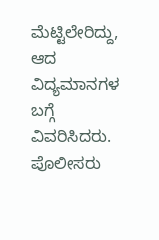ಮೆಟ್ಟಿಲೇರಿದ್ದು, ಆದ ವಿದ್ಯಮಾನಗಳ ಬಗ್ಗೆ ವಿವರಿಸಿದರು. ಪೊಲೀಸರು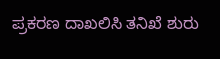ಪ್ರಕರಣ ದಾಖಲಿಸಿ ತನಿಖೆ ಶುರು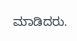ಮಾಡಿದರು.